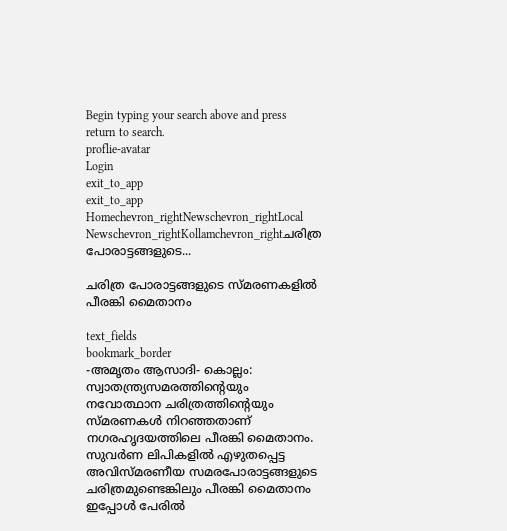Begin typing your search above and press return to search.
proflie-avatar
Login
exit_to_app
exit_to_app
Homechevron_rightNewschevron_rightLocal Newschevron_rightKollamchevron_rightചരിത്ര പോരാട്ടങ്ങളുടെ...

ചരിത്ര പോരാട്ടങ്ങളുടെ സ്മരണകളിൽ പീരങ്കി മൈതാനം

text_fields
bookmark_border
-അമൃതം ആസാദി- കൊല്ലം: സ്വാതന്ത്ര്യസമരത്തിന്‍റെയും നവോത്ഥാന ചരിത്രത്തിന്‍റെയും സ്മരണകൾ നിറഞ്ഞതാണ് നഗരഹൃദയത്തിലെ പീരങ്കി മൈതാനം. സുവർണ ലിപികളിൽ എഴുതപ്പെട്ട അവിസ്മരണീയ സമരപോരാട്ടങ്ങളുടെ ചരിത്രമുണ്ടെങ്കിലും പീരങ്കി മൈതാനം ഇപ്പോൾ പേരിൽ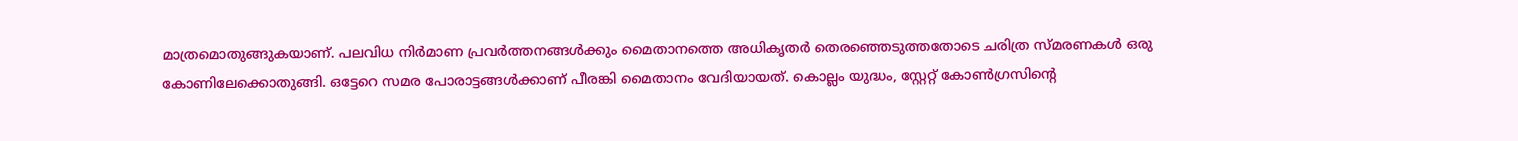മാത്രമൊതുങ്ങുകയാണ്. പലവിധ നിർമാണ പ്രവർത്തനങ്ങൾക്കും മൈതാനത്തെ അധികൃതർ തെരഞ്ഞെടുത്തതോടെ ചരിത്ര സ്മരണകൾ ഒരു കോണിലേക്കൊതുങ്ങി. ഒട്ടേറെ സമര പോരാട്ടങ്ങൾക്കാണ് പീരങ്കി മൈതാനം വേദിയായത്. കൊല്ലം യുദ്ധം, സ്റ്റേറ്റ് കോൺഗ്രസിന്‍റെ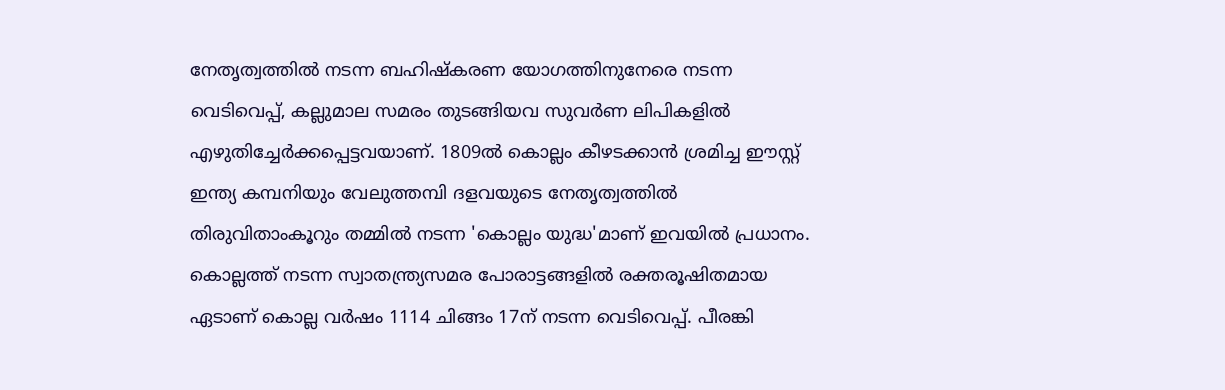നേതൃത്വത്തിൽ നടന്ന ബഹിഷ്കരണ യോഗത്തിനുനേരെ നടന്ന വെടിവെപ്പ്, കല്ലുമാല സമരം തുടങ്ങിയവ സുവർണ ലിപികളിൽ എഴുതിച്ചേർക്കപ്പെട്ടവയാണ്. 1809ൽ കൊല്ലം കീഴടക്കാൻ ശ്രമിച്ച ഈസ്റ്റ് ഇന്ത്യ കമ്പനിയും വേലുത്തമ്പി ദളവയുടെ നേതൃത്വത്തിൽ തിരുവിതാംകൂറും തമ്മിൽ നടന്ന 'കൊല്ലം യുദ്ധ'മാണ് ഇവയിൽ പ്രധാനം. കൊല്ലത്ത് നടന്ന സ്വാതന്ത്ര്യസമര പോരാട്ടങ്ങളിൽ രക്തരൂഷിതമായ ഏടാണ് കൊല്ല വർഷം 1114 ചിങ്ങം 17ന് നടന്ന വെടിവെപ്പ്. പീരങ്കി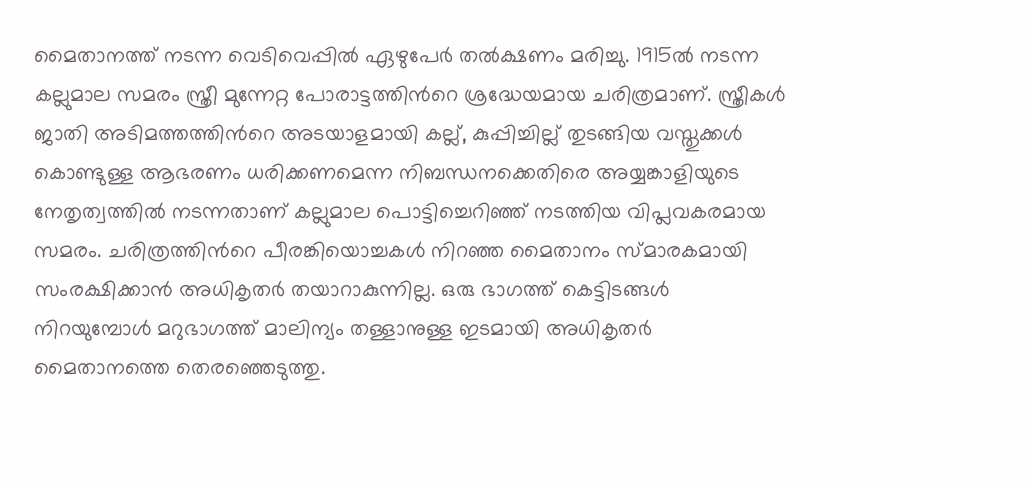മൈതാനത്ത് നടന്ന വെടിവെപ്പിൽ ഏഴുപേർ തൽക്ഷണം മരിച്ചു. 1915ൽ നടന്ന കല്ലുമാല സമരം സ്ത്രീ മുന്നേറ്റ പോരാട്ടത്തിന്‍റെ ശ്രദ്ധേയമായ ചരിത്രമാണ്. സ്ത്രീകൾ ജാതി അടിമത്തത്തിന്‍റെ അടയാളമായി കല്ല്, കുപ്പിച്ചില്ല് തുടങ്ങിയ വസ്തുക്കൾ കൊണ്ടുള്ള ആഭരണം ധരിക്കണമെന്ന നിബന്ധനക്കെതിരെ അയ്യങ്കാളിയുടെ നേതൃത്വത്തിൽ നടന്നതാണ് കല്ലുമാല പൊട്ടിച്ചെറിഞ്ഞ് നടത്തിയ വിപ്ലവകരമായ സമരം. ചരിത്രത്തിന്‍റെ പീരങ്കിയൊച്ചകൾ നിറഞ്ഞ മൈതാനം സ്മാരകമായി സംരക്ഷിക്കാൻ അധികൃതർ തയാറാകുന്നില്ല. ഒരു ഭാഗത്ത് കെട്ടിടങ്ങൾ നിറയുമ്പോൾ മറുഭാഗത്ത് മാലിന്യം തള്ളാനുള്ള ഇടമായി അധികൃതർ മൈതാനത്തെ തെരഞ്ഞെടുത്തു.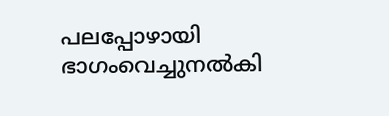പലപ്പോഴായി ഭാഗംവെച്ചുനൽകി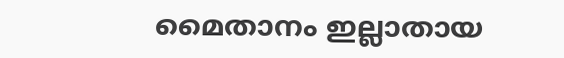മൈതാനം ഇല്ലാതായ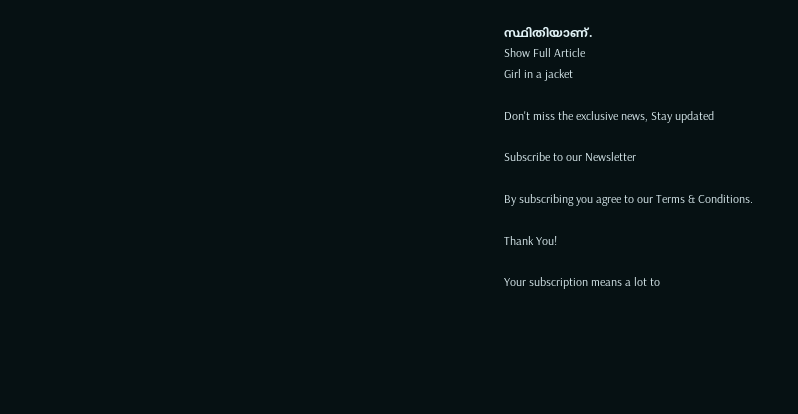സ്ഥിതിയാണ്.
Show Full Article
Girl in a jacket

Don't miss the exclusive news, Stay updated

Subscribe to our Newsletter

By subscribing you agree to our Terms & Conditions.

Thank You!

Your subscription means a lot to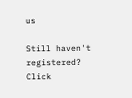us

Still haven't registered? Click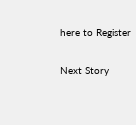here to Register

Next Story